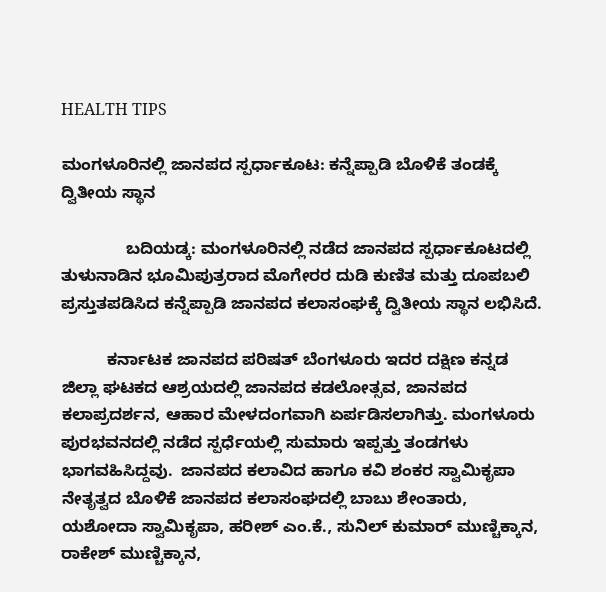HEALTH TIPS

ಮಂಗಳೂರಿನಲ್ಲಿ ಜಾನಪದ ಸ್ಪರ್ಧಾಕೂಟ: ಕನ್ನೆಪ್ಪಾಡಿ ಬೊಳಿಕೆ ತಂಡಕ್ಕೆ ದ್ವಿತೀಯ ಸ್ಥಾನ

              ಬದಿಯಡ್ಕ: ಮಂಗಳೂರಿನಲ್ಲಿ ನಡೆದ ಜಾನಪದ ಸ್ಪರ್ಧಾಕೂಟದಲ್ಲಿ ತುಳುನಾಡಿನ ಭೂಮಿಪುತ್ರರಾದ ಮೊಗೇರರ ದುಡಿ ಕುಣಿತ ಮತ್ತು ದೂಪಬಲಿ ಪ್ರಸ್ತುತಪಡಿಸಿದ ಕನ್ನೆಪ್ಪಾಡಿ ಜಾನಪದ ಕಲಾಸಂಘಕ್ಕೆ ದ್ವಿತೀಯ ಸ್ಥಾನ ಲಭಿಸಿದೆ.

          ಕರ್ನಾಟಕ ಜಾನಪದ ಪರಿಷತ್ ಬೆಂಗಳೂರು ಇದರ ದಕ್ಷಿಣ ಕನ್ನಡ ಜಿಲ್ಲಾ ಘಟಕದ ಆಶ್ರಯದಲ್ಲಿ ಜಾನಪದ ಕಡಲೋತ್ಸವ, ಜಾನಪದ ಕಲಾಪ್ರದರ್ಶನ, ಆಹಾರ ಮೇಳದಂಗವಾಗಿ ಏರ್ಪಡಿಸಲಾಗಿತ್ತು. ಮಂಗಳೂರು ಪುರಭವನದಲ್ಲಿ ನಡೆದ ಸ್ಪರ್ಧೆಯಲ್ಲಿ ಸುಮಾರು ಇಪ್ಪತ್ತು ತಂಡಗಳು ಭಾಗವಹಿಸಿದ್ದವು.  ಜಾನಪದ ಕಲಾವಿದ ಹಾಗೂ ಕವಿ ಶಂಕರ ಸ್ವಾಮಿಕೃಪಾ ನೇತೃತ್ವದ ಬೊಳಿಕೆ ಜಾನಪದ ಕಲಾಸಂಘದಲ್ಲಿ ಬಾಬು ಶೇಂತಾರು, ಯಶೋದಾ ಸ್ವಾಮಿಕೃಪಾ, ಹರೀಶ್ ಎಂ.ಕೆ., ಸುನಿಲ್ ಕುಮಾರ್ ಮುಣ್ಚಿಕ್ಕಾನ, ರಾಕೇಶ್ ಮುಣ್ಚಿಕ್ಕಾನ,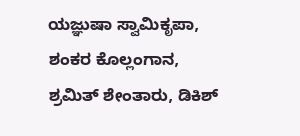ಯಜ್ಞುಷಾ ಸ್ವಾಮಿಕೃಪಾ, ಶಂಕರ ಕೊಲ್ಲಂಗಾನ, ಶ್ರಮಿತ್ ಶೇಂತಾರು, ಡಿಕಿಶ್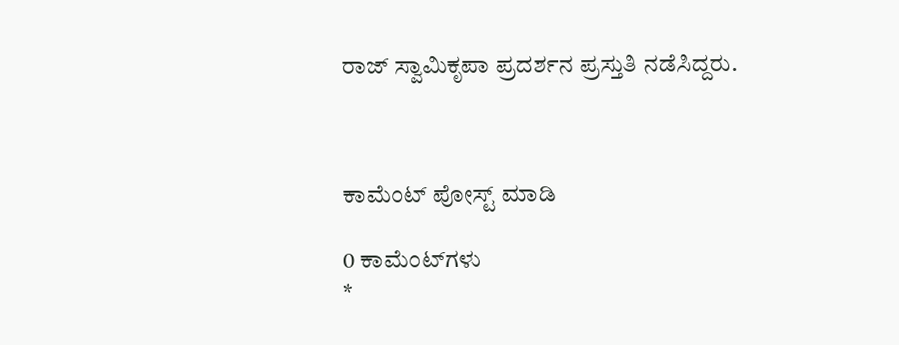ರಾಜ್ ಸ್ವಾಮಿಕೃಪಾ ಪ್ರದರ್ಶನ ಪ್ರಸ್ತುತಿ ನಡೆಸಿದ್ದರು.



ಕಾಮೆಂಟ್‌‌ ಪೋಸ್ಟ್‌ ಮಾಡಿ

0 ಕಾಮೆಂಟ್‌ಗಳು
*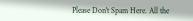Please Don't Spam Here. All the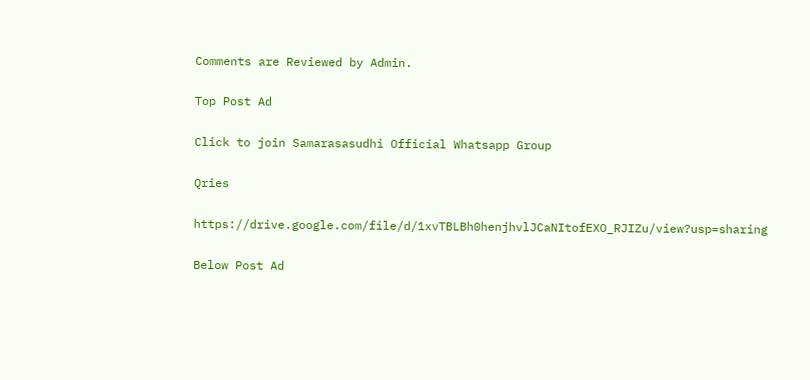Comments are Reviewed by Admin.

Top Post Ad

Click to join Samarasasudhi Official Whatsapp Group

Qries

https://drive.google.com/file/d/1xvTBLBh0henjhvlJCaNItofEXO_RJIZu/view?usp=sharing

Below Post Ad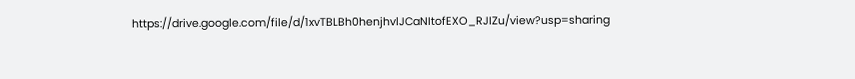https://drive.google.com/file/d/1xvTBLBh0henjhvlJCaNItofEXO_RJIZu/view?usp=sharing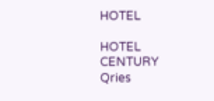HOTEL

HOTEL
CENTURY
Qries